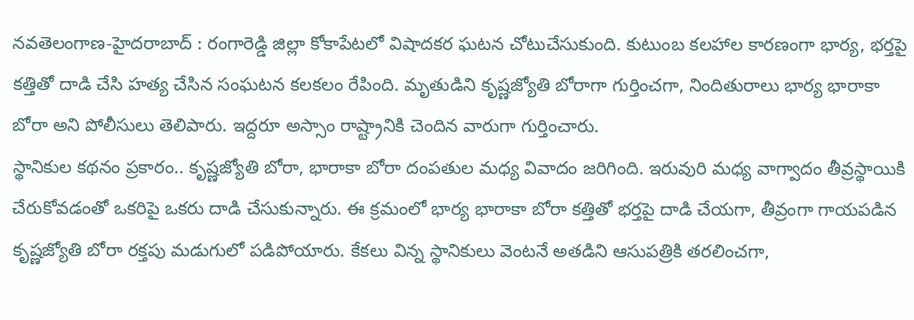నవతెలంగాణ-హైదరాబాద్ : రంగారెడ్డి జిల్లా కోకాపేటలో విషాదకర ఘటన చోటుచేసుకుంది. కుటుంబ కలహాల కారణంగా భార్య, భర్తపై కత్తితో దాడి చేసి హత్య చేసిన సంఘటన కలకలం రేపింది. మృతుడిని కృష్ణజ్యోతి బోరాగా గుర్తించగా, నిందితురాలు భార్య భారాకా బోరా అని పోలీసులు తెలిపారు. ఇద్దరూ అస్సాం రాష్ట్రానికి చెందిన వారుగా గుర్తించారు.
స్థానికుల కథనం ప్రకారం.. కృష్ణజ్యోతి బోరా, భారాకా బోరా దంపతుల మధ్య వివాదం జరిగింది. ఇరువురి మధ్య వాగ్వాదం తీవ్రస్థాయికి చేరుకోవడంతో ఒకరిపై ఒకరు దాడి చేసుకున్నారు. ఈ క్రమంలో భార్య భారాకా బోరా కత్తితో భర్తపై దాడి చేయగా, తీవ్రంగా గాయపడిన కృష్ణజ్యోతి బోరా రక్తపు మడుగులో పడిపోయారు. కేకలు విన్న స్థానికులు వెంటనే అతడిని ఆసుపత్రికి తరలించగా,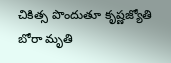చికిత్స పొందుతూ కృష్ణజ్యోతి బోరా మృతి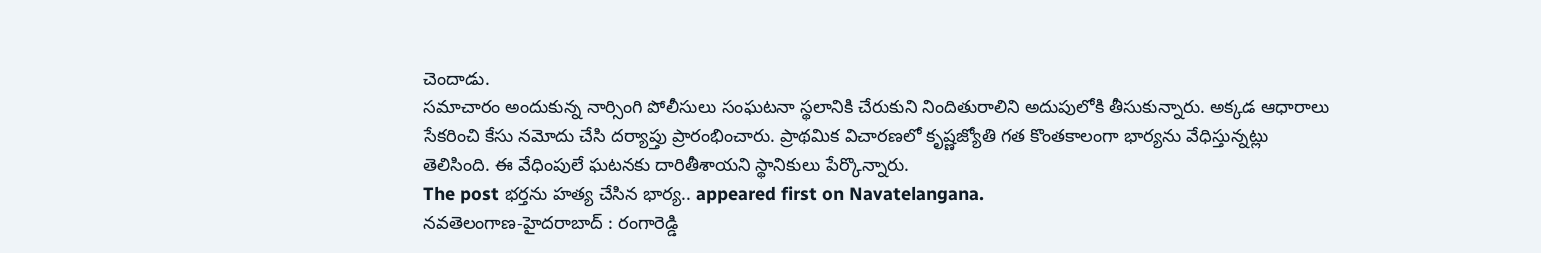చెందాడు.
సమాచారం అందుకున్న నార్సింగి పోలీసులు సంఘటనా స్థలానికి చేరుకుని నిందితురాలిని అదుపులోకి తీసుకున్నారు. అక్కడ ఆధారాలు సేకరించి కేసు నమోదు చేసి దర్యాప్తు ప్రారంభించారు. ప్రాథమిక విచారణలో కృష్ణజ్యోతి గత కొంతకాలంగా భార్యను వేధిస్తున్నట్లు తెలిసింది. ఈ వేధింపులే ఘటనకు దారితీశాయని స్థానికులు పేర్కొన్నారు.
The post భర్తను హత్య చేసిన భార్య.. appeared first on Navatelangana.
నవతెలంగాణ-హైదరాబాద్ : రంగారెడ్డి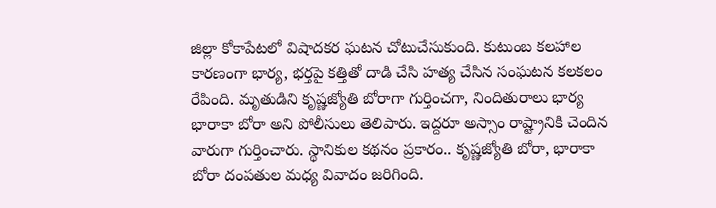జిల్లా కోకాపేటలో విషాదకర ఘటన చోటుచేసుకుంది. కుటుంబ కలహాల కారణంగా భార్య, భర్తపై కత్తితో దాడి చేసి హత్య చేసిన సంఘటన కలకలం రేపింది. మృతుడిని కృష్ణజ్యోతి బోరాగా గుర్తించగా, నిందితురాలు భార్య భారాకా బోరా అని పోలీసులు తెలిపారు. ఇద్దరూ అస్సాం రాష్ట్రానికి చెందిన వారుగా గుర్తించారు. స్థానికుల కథనం ప్రకారం.. కృష్ణజ్యోతి బోరా, భారాకా బోరా దంపతుల మధ్య వివాదం జరిగింది.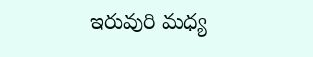ఇరువురి మధ్య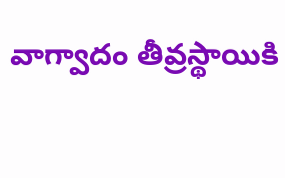వాగ్వాదం తీవ్రస్థాయికి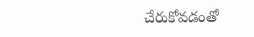చేరుకోవడంతో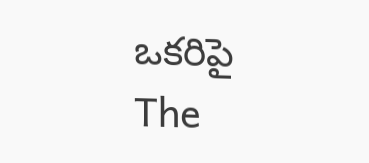ఒకరిపై
The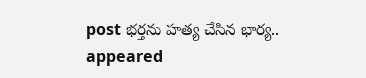post భర్తను హత్య చేసిన భార్య.. appeared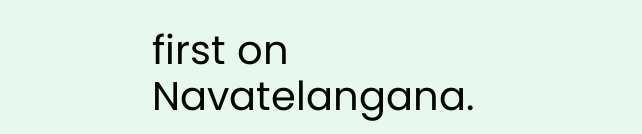first on Navatelangana.